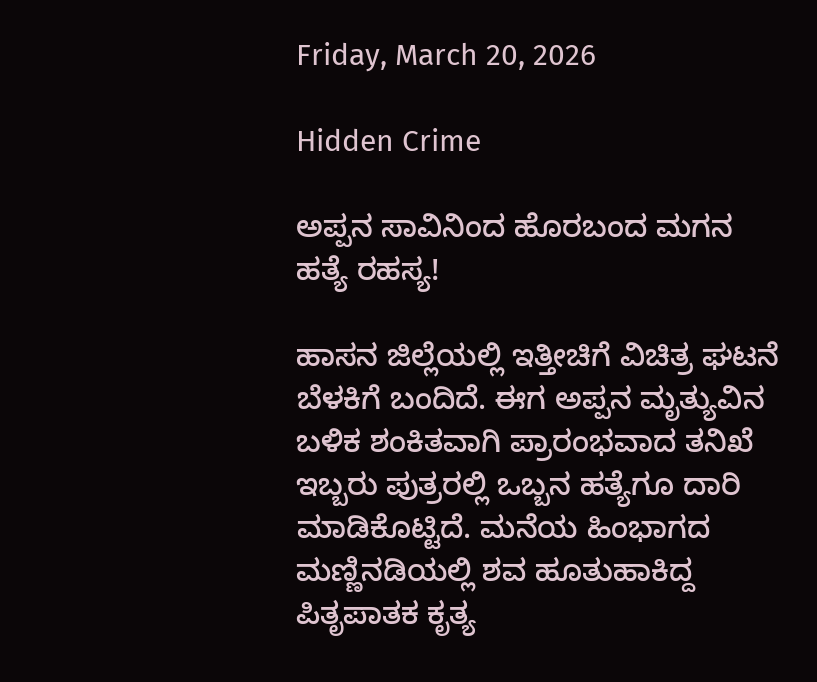Friday, March 20, 2026

Hidden Crime

ಅಪ್ಪನ ಸಾವಿನಿಂದ ಹೊರಬಂದ ಮಗನ ಹತ್ಯೆ ರಹಸ್ಯ!

ಹಾಸನ ಜಿಲ್ಲೆಯಲ್ಲಿ ಇತ್ತೀಚಿಗೆ ವಿಚಿತ್ರ ಘಟನೆ ಬೆಳಕಿಗೆ ಬಂದಿದೆ. ಈಗ ಅಪ್ಪನ ಮೃತ್ಯುವಿನ ಬಳಿಕ ಶಂಕಿತವಾಗಿ ಪ್ರಾರಂಭವಾದ ತನಿಖೆ ಇಬ್ಬರು ಪುತ್ರರಲ್ಲಿ ಒಬ್ಬನ ಹತ್ಯೆಗೂ ದಾರಿ ಮಾಡಿಕೊಟ್ಟಿದೆ. ಮನೆಯ ಹಿಂಭಾಗದ ಮಣ್ಣಿನಡಿಯಲ್ಲಿ ಶವ ಹೂತುಹಾಕಿದ್ದ ಪಿತೃಪಾತಕ ಕೃತ್ಯ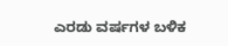ಎರಡು ವರ್ಷಗಳ ಬಳಿಕ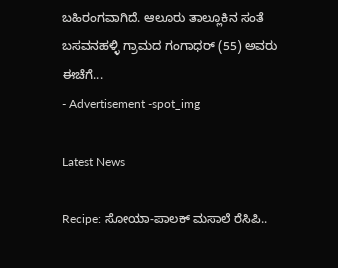ಬಹಿರಂಗವಾಗಿದೆ. ಆಲೂರು ತಾಲ್ಲೂಕಿನ ಸಂತೆ ಬಸವನಹಳ್ಳಿ ಗ್ರಾಮದ ಗಂಗಾಧರ್ (55) ಅವರು ಈಚೆಗೆ...
- Advertisement -spot_img

Latest News

Recipe: ಸೋಯಾ-ಪಾಲಕ್ ಮಸಾಲೆ ರೆಸಿಪಿ..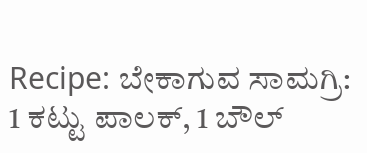Recipe: ಬೇಕಾಗುವ ಸಾಮಗ್ರಿ: 1 ಕಟ್ಟು ಪಾಲಕ್, 1 ಬೌಲ್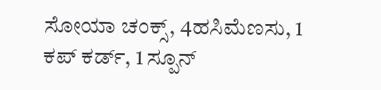ಸೋಯಾ ಚಂಕ್ಸ್, 4ಹಸಿಮೆಣಸು, 1 ಕಪ್ ಕರ್ಡ್, 1 ಸ್ಪೂನ್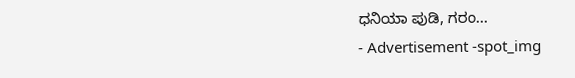ಧನಿಯಾ ಪುಡಿ, ಗರಂ...
- Advertisement -spot_img